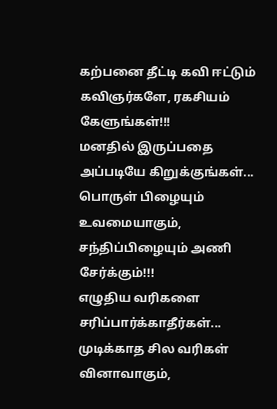கற்பனை தீட்டி கவி ஈட்டும் கவிஞர்களே, ரகசியம் கேளுங்கள்!!!
மனதில் இருப்பதை அப்படியே கிறுக்குங்கள்...
பொருள் பிழையும் உவமையாகும்,
சந்திப்பிழையும் அணி சேர்க்கும்!!!
எழுதிய வரிகளை சரிப்பார்க்காதீர்கள்...
முடிக்காத சில வரிகள் வினாவாகும்,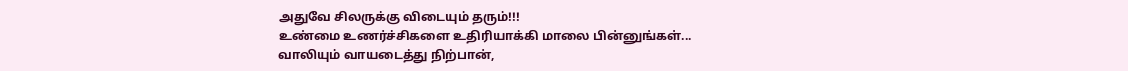அதுவே சிலருக்கு விடையும் தரும்!!!
உண்மை உணர்ச்சிகளை உதிரியாக்கி மாலை பின்னுங்கள்...
வாலியும் வாயடைத்து நிற்பான்,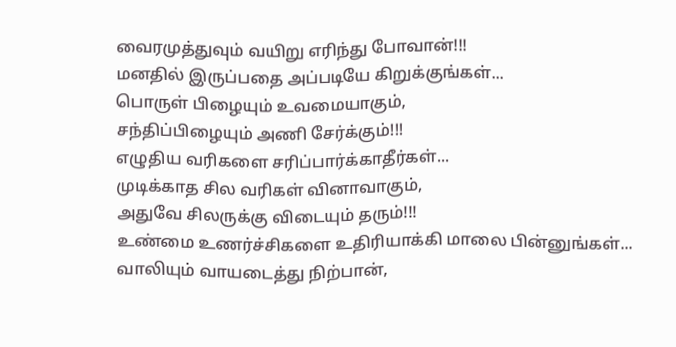வைரமுத்துவும் வயிறு எரிந்து போவான்!!!
மனதில் இருப்பதை அப்படியே கிறுக்குங்கள்...
பொருள் பிழையும் உவமையாகும்,
சந்திப்பிழையும் அணி சேர்க்கும்!!!
எழுதிய வரிகளை சரிப்பார்க்காதீர்கள்...
முடிக்காத சில வரிகள் வினாவாகும்,
அதுவே சிலருக்கு விடையும் தரும்!!!
உண்மை உணர்ச்சிகளை உதிரியாக்கி மாலை பின்னுங்கள்...
வாலியும் வாயடைத்து நிற்பான்,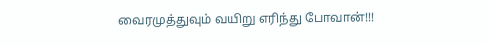வைரமுத்துவும் வயிறு எரிந்து போவான்!!!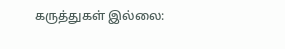கருத்துகள் இல்லை: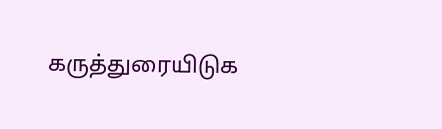கருத்துரையிடுக